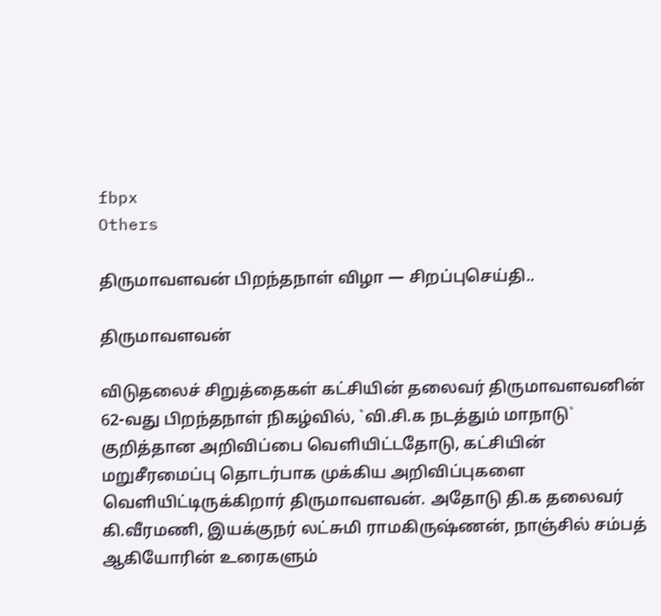fbpx
Others

திருமாவளவன் பிறந்தநாள் விழா — சிறப்புசெய்தி..

திருமாவளவன்

விடுதலைச் சிறுத்தைகள் கட்சியின் தலைவர் திருமாவளவனின் 62-வது பிறந்தநாள் நிகழ்வில், `வி.சி.க நடத்தும் மாநாடு` குறித்தான அறிவிப்பை வெளியிட்டதோடு, கட்சியின் மறுசீரமைப்பு தொடர்பாக முக்கிய அறிவிப்புகளை வெளியிட்டிருக்கிறார் திருமாவளவன். அதோடு தி.க தலைவர் கி.வீரமணி, இயக்குநர் லட்சுமி ராமகிருஷ்ணன், நாஞ்சில் சம்பத் ஆகியோரின் உரைகளும்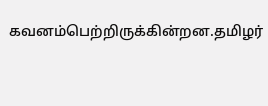கவனம்பெற்றிருக்கின்றன.தமிழர்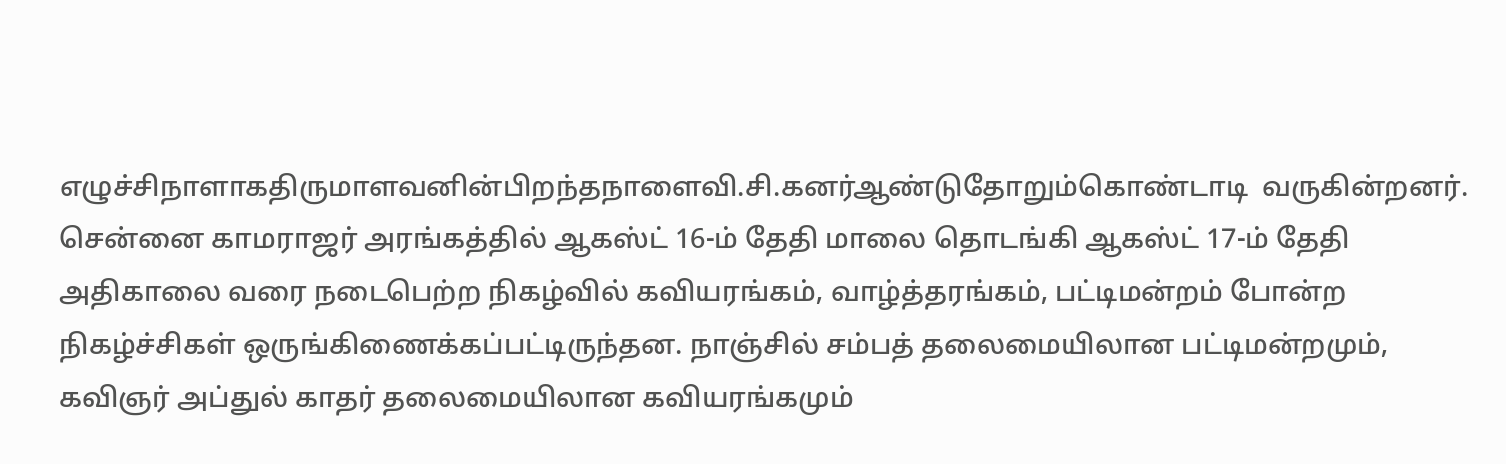எழுச்சிநாளாகதிருமாளவனின்பிறந்தநாளைவி.சி.கனர்ஆண்டுதோறும்கொண்டாடி  வருகின்றனர். சென்னை காமராஜர் அரங்கத்தில் ஆகஸ்ட் 16-ம் தேதி மாலை தொடங்கி ஆகஸ்ட் 17-ம் தேதி அதிகாலை வரை நடைபெற்ற நிகழ்வில் கவியரங்கம், வாழ்த்தரங்கம், பட்டிமன்றம் போன்ற நிகழ்ச்சிகள் ஒருங்கிணைக்கப்பட்டிருந்தன. நாஞ்சில் சம்பத் தலைமையிலான பட்டிமன்றமும், கவிஞர் அப்துல் காதர் தலைமையிலான கவியரங்கமும்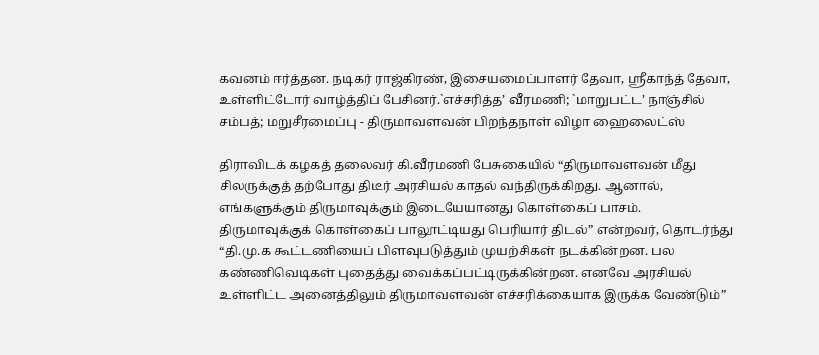கவனம் ஈர்த்தன. நடிகர் ராஜ்கிரண், இசையமைப்பாளர் தேவா, ஸ்ரீகாந்த் தேவா, உள்ளிட்டோர் வாழ்த்திப் பேசினர்.`எச்சரித்த’ வீரமணி; `மாறுபட்ட’ நாஞ்சில் சம்பத்; மறுசீரமைப்பு - திருமாவளவன் பிறந்தநாள் விழா ஹைலைட்ஸ்

திராவிடக் கழகத் தலைவர் கி.வீரமணி பேசுகையில் “திருமாவளவன் மீது சிலருக்குத் தற்போது திடீர் அரசியல் காதல் வந்திருக்கிறது. ஆனால், எங்களுக்கும் திருமாவுக்கும் இடையேயானது கொள்கைப் பாசம். திருமாவுக்குக் கொள்கைப் பாலூட்டியது பெரியார் திடல்” என்றவர், தொடர்ந்து “தி.மு.க கூட்டணியைப் பிளவுபடுத்தும் முயற்சிகள் நடக்கின்றன. பல கண்ணிவெடிகள் புதைத்து வைக்கப்பட்டிருக்கின்றன. எனவே அரசியல் உள்ளிட்ட அனைத்திலும் திருமாவளவன் எச்சரிக்கையாக இருக்க வேண்டும்”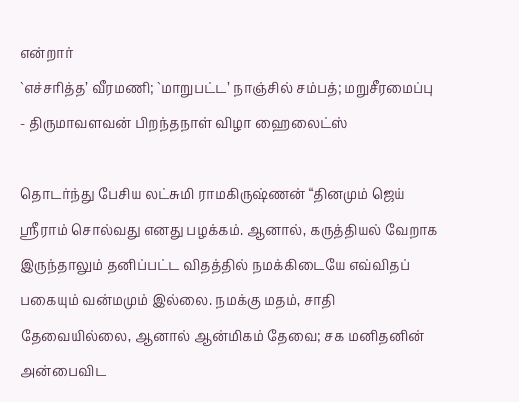என்றார்
`எச்சரித்த’ வீரமணி; `மாறுபட்ட’ நாஞ்சில் சம்பத்; மறுசீரமைப்பு - திருமாவளவன் பிறந்தநாள் விழா ஹைலைட்ஸ்

தொடர்ந்து பேசிய லட்சுமி ராமகிருஷ்ணன் “தினமும் ஜெய் ஸ்ரீராம் சொல்வது எனது பழக்கம். ஆனால், கருத்தியல் வேறாக இருந்தாலும் தனிப்பட்ட விதத்தில் நமக்கிடையே எவ்விதப் பகையும் வன்மமும் இல்லை. நமக்கு மதம், சாதி தேவையில்லை, ஆனால் ஆன்மிகம் தேவை; சக மனிதனின் அன்பைவிட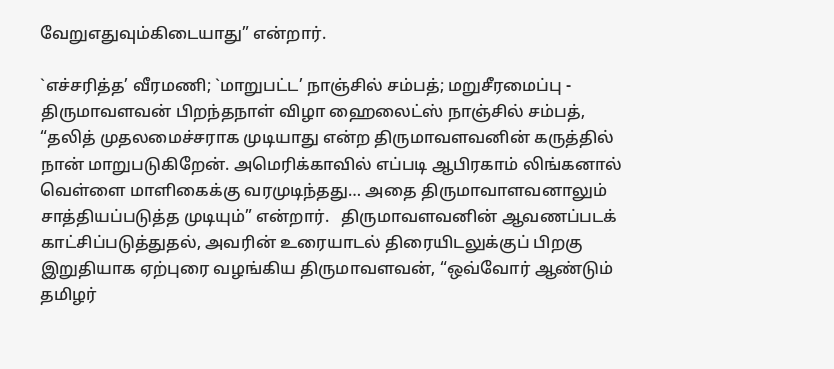வேறுஎதுவும்கிடையாது” என்றார்.

`எச்சரித்த’ வீரமணி; `மாறுபட்ட’ நாஞ்சில் சம்பத்; மறுசீரமைப்பு - திருமாவளவன் பிறந்தநாள் விழா ஹைலைட்ஸ் நாஞ்சில் சம்பத், “தலித் முதலமைச்சராக முடியாது என்ற திருமாவளவனின் கருத்தில் நான் மாறுபடுகிறேன். அமெரிக்காவில் எப்படி ஆபிரகாம் லிங்கனால் வெள்ளை மாளிகைக்கு வரமுடிந்தது… அதை திருமாவாளவனாலும் சாத்தியப்படுத்த முடியும்” என்றார்.   திருமாவளவனின் ஆவணப்படக் காட்சிப்படுத்துதல், அவரின் உரையாடல் திரையிடலுக்குப் பிறகு இறுதியாக ஏற்புரை வழங்கிய திருமாவளவன், “ஒவ்வோர் ஆண்டும் தமிழர்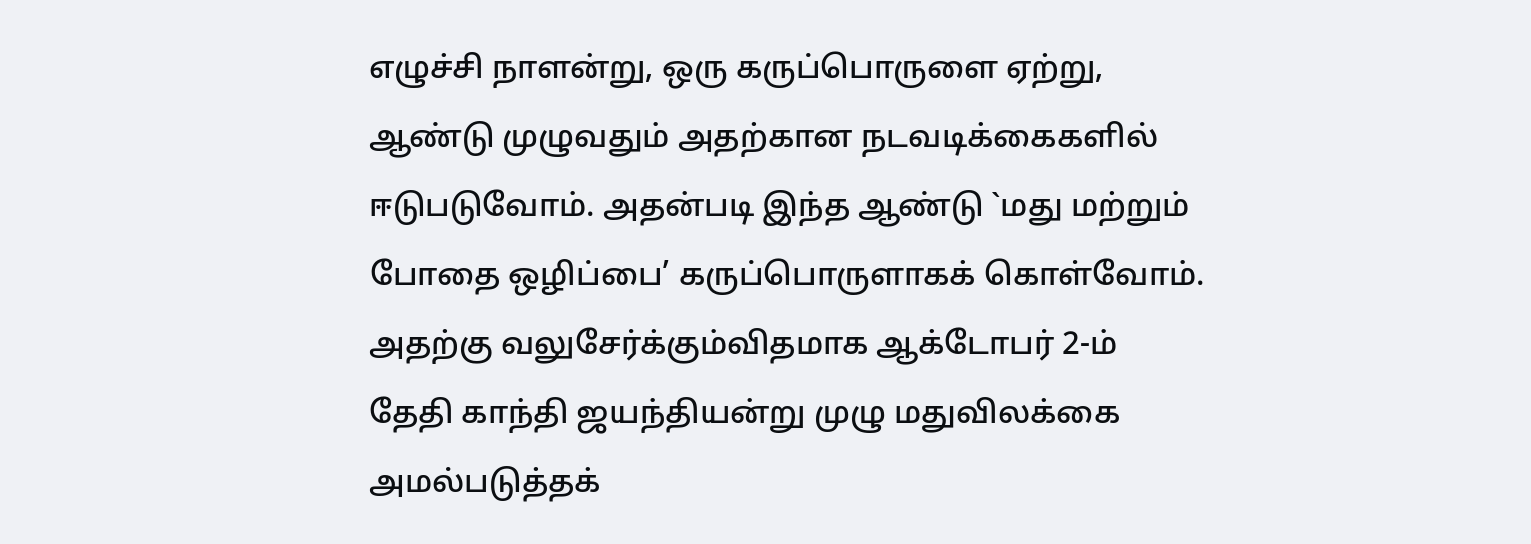எழுச்சி நாளன்று, ஒரு கருப்பொருளை ஏற்று, ஆண்டு முழுவதும் அதற்கான நடவடிக்கைகளில் ஈடுபடுவோம். அதன்படி இந்த ஆண்டு `மது மற்றும் போதை ஒழிப்பை’ கருப்பொருளாகக் கொள்வோம். அதற்கு வலுசேர்க்கும்விதமாக ஆக்டோபர் 2-ம் தேதி காந்தி ஜயந்தியன்று முழு மதுவிலக்கை அமல்படுத்தக்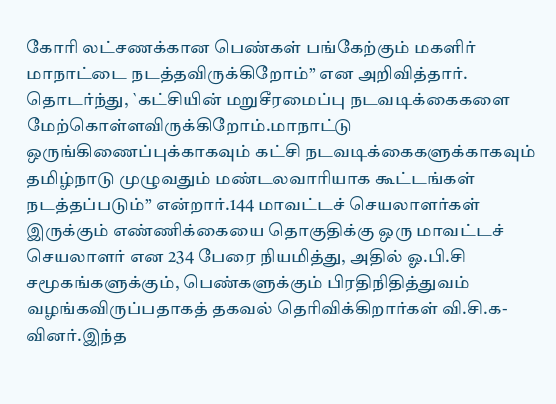கோரி லட்சணக்கான பெண்கள் பங்கேற்கும் மகளிர் மாநாட்டை நடத்தவிருக்கிறோம்” என அறிவித்தார். தொடர்ந்து, `கட்சியின் மறுசீரமைப்பு நடவடிக்கைகளை மேற்கொள்ளவிருக்கிறோம்.மாநாட்டு ஒருங்கிணைப்புக்காகவும் கட்சி நடவடிக்கைகளுக்காகவும் தமிழ்நாடு முழுவதும் மண்டலவாரியாக கூட்டங்கள் நடத்தப்படும்” என்றார்.144 மாவட்டச் செயலாளர்கள் இருக்கும் எண்ணிக்கையை தொகுதிக்கு ஒரு மாவட்டச் செயலாளர் என 234 பேரை நியமித்து, அதில் ஓ.பி.சி சமூகங்களுக்கும், பெண்களுக்கும் பிரதிநிதித்துவம் வழங்கவிருப்பதாகத் தகவல் தெரிவிக்கிறார்கள் வி.சி.க-வினர்.இந்த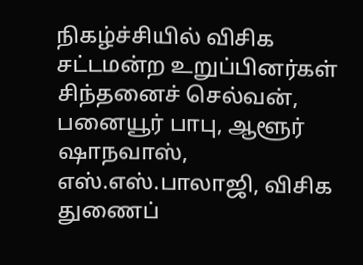நிகழ்ச்சியில் விசிக சட்டமன்ற உறுப்பினர்கள் சிந்தனைச் செல்வன், பனையூர் பாபு, ஆளூர் ஷாநவாஸ், எஸ்.எஸ்.பாலாஜி, விசிக துணைப்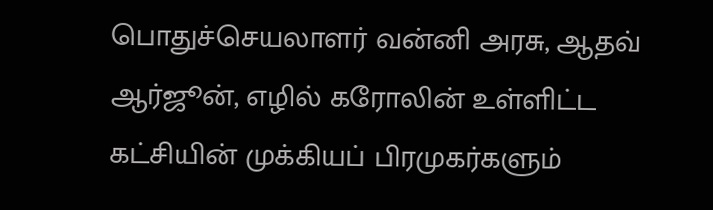பொதுச்செயலாளர் வன்னி அரசு, ஆதவ் ஆர்ஜூன், எழில் கரோலின் உள்ளிட்ட கட்சியின் முக்கியப் பிரமுகர்களும்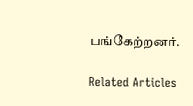பங்கேற்றனர்.

Related Articles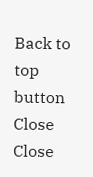Back to top button
Close
Close